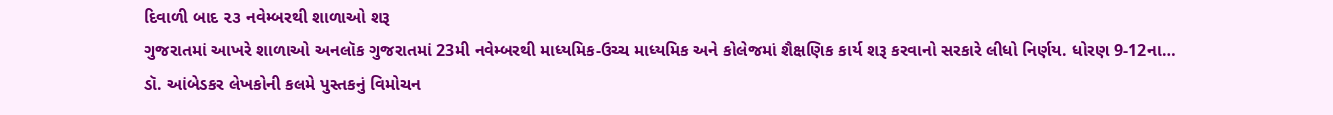દિવાળી બાદ ૨૩ નવેમ્બરથી શાળાઓ શરૂ
ગુજરાતમાં આખરે શાળાઓ અનલૉક ગુજરાતમાં 23મી નવેમ્બરથી માધ્યમિક-ઉચ્ચ માધ્યમિક અને કોલેજમાં શૈક્ષણિક કાર્ય શરૂ કરવાનો સરકારે લીધો નિર્ણય. ધોરણ 9-12ના…
ડૉ. આંબેડકર લેખકોની કલમે પુસ્તકનું વિમોચન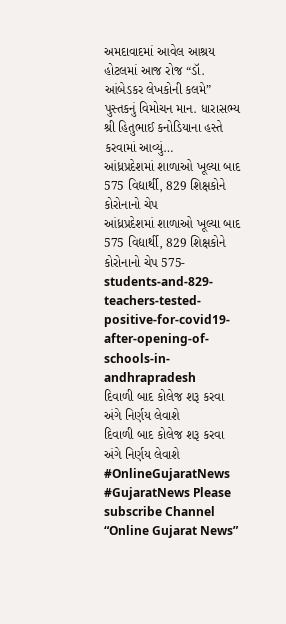અમદાવાદમાં આવેલ આશ્રય હોટલમાં આજ રોજ “ડૉ. આંબેડકર લેખકોની કલમે” પુસ્તકનું વિમોચન માન. ધારાસભ્ય શ્રી હિતુભાઈ કનોડિયાના હસ્તે કરવામાં આવ્યું…
આંધ્રપ્રદેશમાં શાળાઓ ખૂલ્યા બાદ 575 વિદ્યાર્થી, 829 શિક્ષકોને કોરોનાનો ચેપ
આંધ્રપ્રદેશમાં શાળાઓ ખૂલ્યા બાદ 575 વિદ્યાર્થી, 829 શિક્ષકોને કોરોનાનો ચેપ 575-students-and-829-teachers-tested-positive-for-covid19-after-opening-of-schools-in-andhrapradesh
દિવાળી બાદ કોલેજ શરૂ કરવા અંગે નિર્ણય લેવાશે
દિવાળી બાદ કોલેજ શરૂ કરવા અંગે નિર્ણય લેવાશે #OnlineGujaratNews #GujaratNews Please subscribe Channel “Online Gujarat News”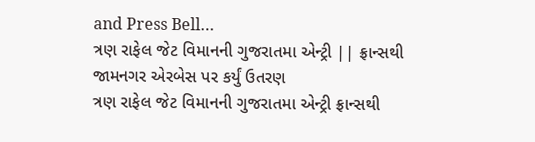and Press Bell…
ત્રણ રાફેલ જેટ વિમાનની ગુજરાતમા એન્ટ્રી || ફ્રાન્સથી જામનગર એરબેસ પર કર્યું ઉતરણ
ત્રણ રાફેલ જેટ વિમાનની ગુજરાતમા એન્ટ્રી ફ્રાન્સથી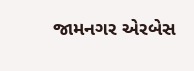જામનગર એરબેસ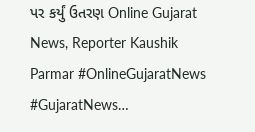પર કર્યું ઉતરણ Online Gujarat News, Reporter Kaushik Parmar #OnlineGujaratNews #GujaratNews…